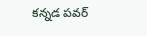కన్నడ పవర్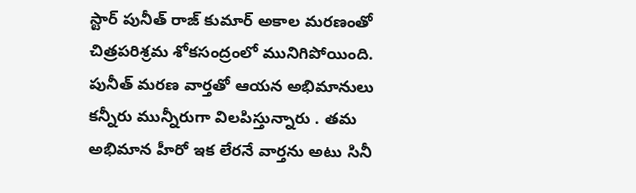స్టార్ పునీత్ రాజ్ కుమార్ అకాల మరణంతో చిత్రపరిశ్రమ శోకసంద్రంలో మునిగిపోయింది. పునీత్ మరణ వార్తతో ఆయన అభిమానులు కన్నీరు మున్నీరుగా విలపిస్తున్నారు . తమ అభిమాన హీరో ఇక లేరనే వార్తను అటు సినీ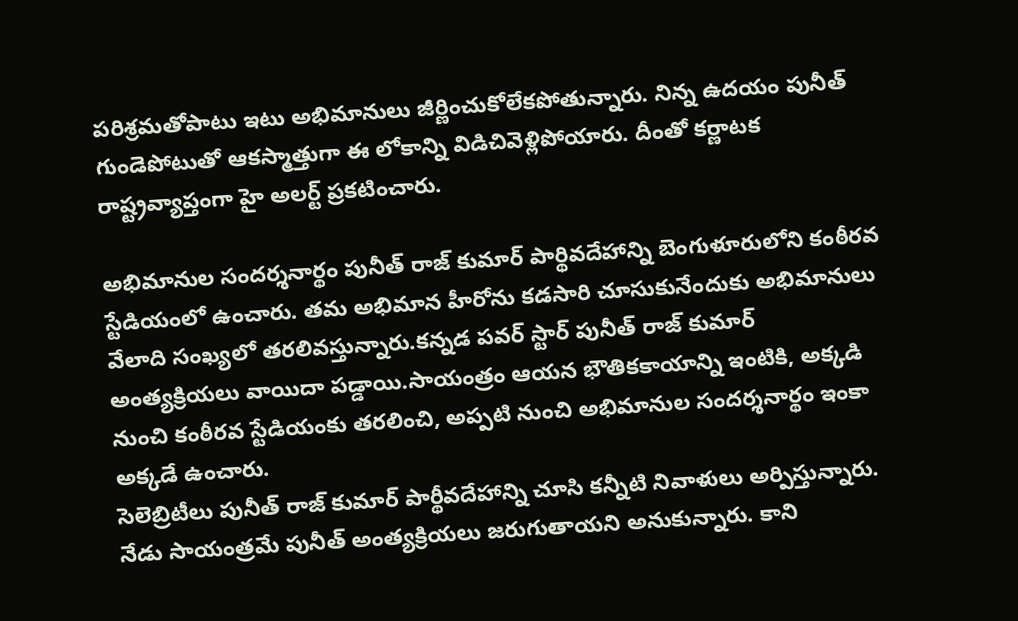పరిశ్రమతోపాటు ఇటు అభిమానులు జీర్ణించుకోలేకపోతున్నారు. నిన్న ఉదయం పునీత్ గుండెపోటుతో ఆకస్మాత్తుగా ఈ లోకాన్ని విడిచివెళ్లిపోయారు. దీంతో కర్ణాటక రాష్ట్రవ్యాప్తంగా హై అలర్ట్ ప్రకటించారు.

అభిమానుల సందర్శనార్థం పునీత్ రాజ్ కుమార్ పార్థివదేహాన్ని బెంగుళూరులోని కంఠీరవ స్టేడియంలో ఉంచారు. తమ అభిమాన హీరోను కడసారి చూసుకునేందుకు అభిమానులు వేలాది సంఖ్యలో తరలివస్తున్నారు.కన్నడ పవర్ స్టార్ పునీత్ రాజ్ కుమార్ అంత్యక్రియలు వాయిదా పడ్డాయి.సాయంత్రం ఆయన భౌతికకాయాన్ని ఇంటికి, అక్కడి నుంచి కంఠీరవ స్టేడియంకు తరలించి, అప్పటి నుంచి అభిమానుల సందర్శనార్థం ఇంకా అక్కడే ఉంచారు.
సెలెబ్రిటీలు పునీత్ రాజ్ కుమార్ పార్థీవదేహాన్ని చూసి కన్నీటి నివాళులు అర్పిస్తున్నారు. నేడు సాయంత్రమే పునీత్ అంత్యక్రియలు జరుగుతాయని అనుకున్నారు. కాని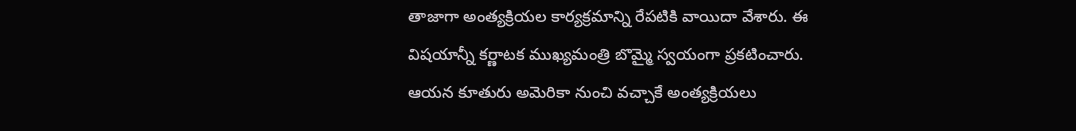తాజాగా అంత్యక్రియల కార్యక్రమాన్ని రేపటికి వాయిదా వేశారు. ఈ విషయాన్నీ కర్ణాటక ముఖ్యమంత్రి బొమ్మై స్వయంగా ప్రకటించారు.
ఆయన కూతురు అమెరికా నుంచి వచ్చాకే అంత్యక్రియలు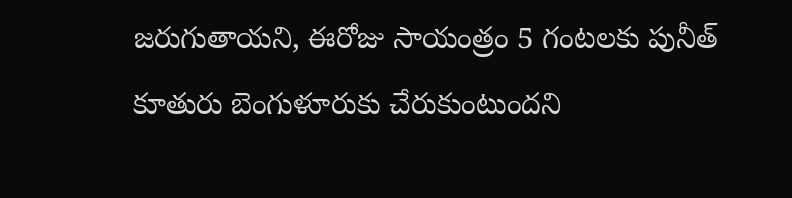జరుగుతాయని, ఈరోజు సాయంత్రం 5 గంటలకు పునీత్ కూతురు బెంగుళూరుకు చేరుకుంటుందని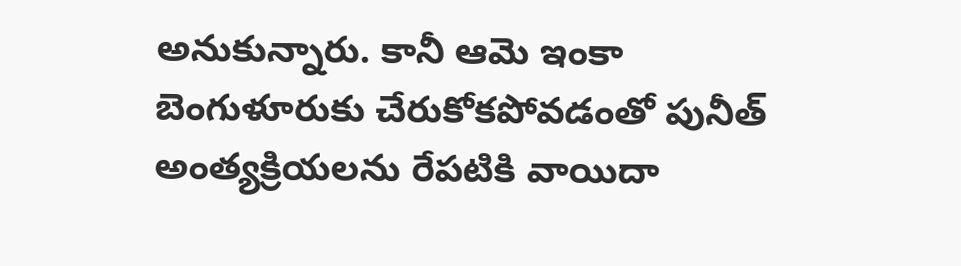అనుకున్నారు. కానీ ఆమె ఇంకా బెంగుళూరుకు చేరుకోకపోవడంతో పునీత్ అంత్యక్రియలను రేపటికి వాయిదా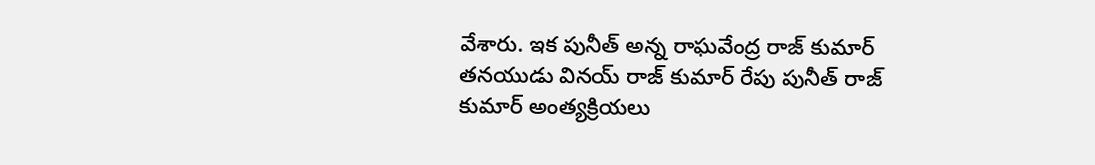వేశారు. ఇక పునీత్ అన్న రాఘవేంద్ర రాజ్ కుమార్ తనయుడు వినయ్ రాజ్ కుమార్ రేపు పునీత్ రాజ్ కుమార్ అంత్యక్రియలు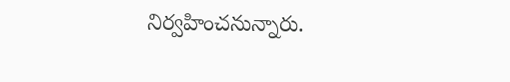నిర్వహించనున్నారు.